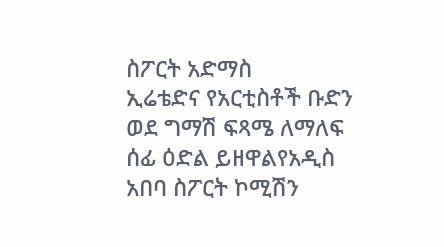ስፖርት አድማስ
ኢሬቴድና የአርቲስቶች ቡድን ወደ ግማሽ ፍጻሜ ለማለፍ ሰፊ ዕድል ይዘዋልየአዲስ አበባ ስፖርት ኮሚሽን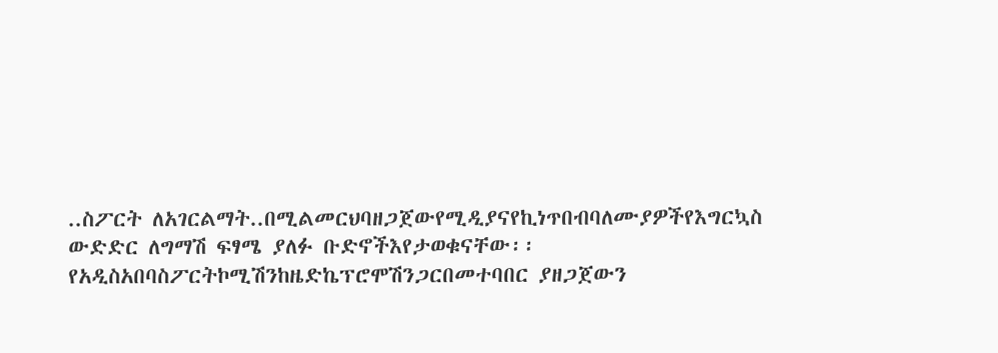..ስፖርት ለአገርልማት..በሚልመርህባዘጋጀውየሚዲያናየኪነጥበብባለሙያዎችየእግርኳስ ውድድር ለግማሽ ፍፃሜ ያለፉ ቡድኖችእየታወቁናቸው፡፡የአዲስአበባስፖርትኮሚሽንከዜድኬፕሮሞሽንጋርበመተባበር ያዘጋጀውን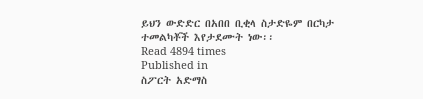ይህን ውድድር በአበበ ቢቂላ ስታድዬም በርካታ ተመልካቾች እየታደሙት ነው፡፡
Read 4894 times
Published in
ስፖርት አድማስ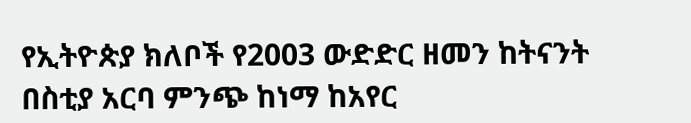የኢትዮጵያ ክለቦች የ2003 ውድድር ዘመን ከትናንት በስቲያ አርባ ምንጭ ከነማ ከአየር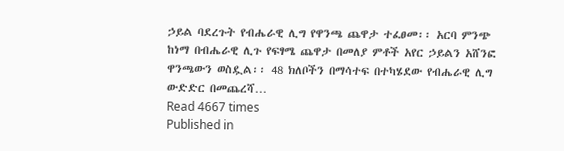ኃይል ባደረጉት የብሔራዊ ሊግ የዋንጫ ጨዋታ ተፈፀመ፡፡ አርባ ምንጭ ከነማ በብሔራዊ ሊጉ የፍፃሜ ጨዋታ በመለያ ምቶች አየር ኃይልን አሸንፎ ዋንጫውን ወስዷል፡፡ 48 ክለቦችን በማሳተፍ በተካሄደው የብሔራዊ ሊግ ውድድር በመጨረሻ…
Read 4667 times
Published in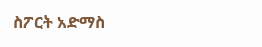ስፖርት አድማስ